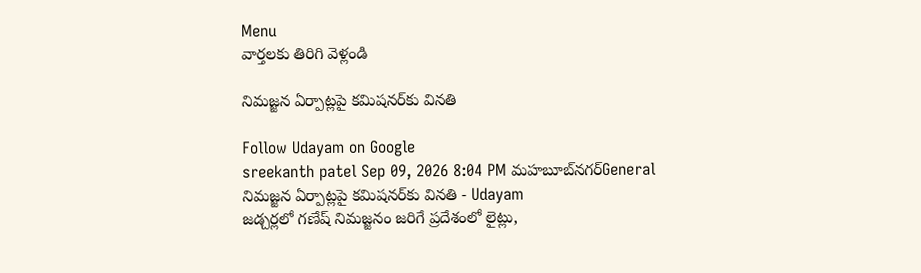Menu
వార్తలకు తిరిగి వెళ్లండి

నిమజ్జన ఏర్పాట్లపై కమిషనర్‌కు వినతి

Follow Udayam on Google
sreekanth patel Sep 09, 2026 8:04 PM మహబూబ్‌నగర్General
నిమజ్జన ఏర్పాట్లపై కమిషనర్‌కు వినతి - Udayam
జడ్చర్లలో గణేష్ నిమజ్జనం జరిగే ప్రదేశంలో లైట్లు,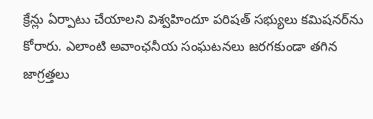క్రేన్లు ఏర్పాటు చేయాలని విశ్వహిందూ పరిషత్ సభ్యులు కమిషనర్‌ను కోరారు. ఎలాంటి అవాంఛనీయ సంఘటనలు జరగకుండా తగిన జాగ్రత్తలు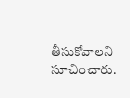తీసుకోవాలని సూచించారు.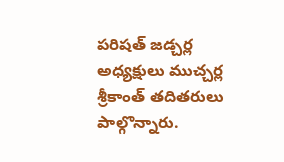పరిషత్ జడ్చర్ల అధ్యక్షులు ముచ్చర్ల శ్రీకాంత్ తదితరులు పాల్గొన్నారు.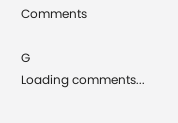Comments

G
Loading comments...